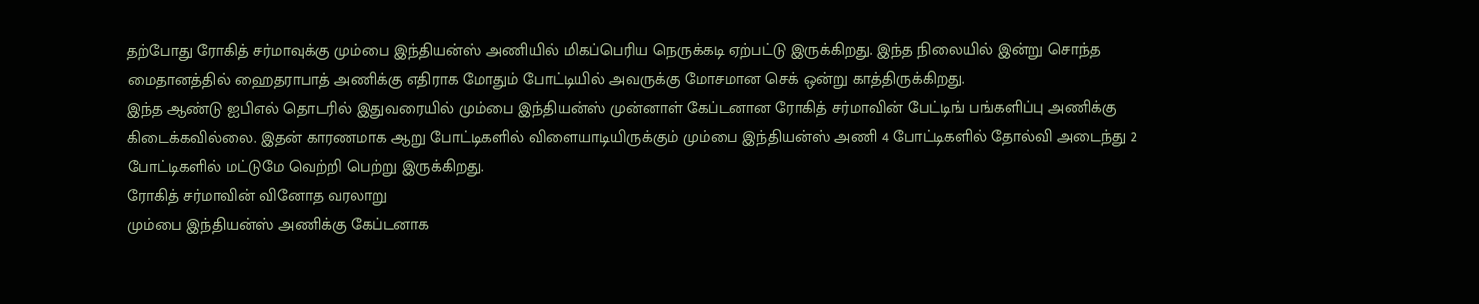தற்போது ரோகித் சர்மாவுக்கு மும்பை இந்தியன்ஸ் அணியில் மிகப்பெரிய நெருக்கடி ஏற்பட்டு இருக்கிறது. இந்த நிலையில் இன்று சொந்த மைதானத்தில் ஹைதராபாத் அணிக்கு எதிராக மோதும் போட்டியில் அவருக்கு மோசமான செக் ஒன்று காத்திருக்கிறது.
இந்த ஆண்டு ஐபிஎல் தொடரில் இதுவரையில் மும்பை இந்தியன்ஸ் முன்னாள் கேப்டனான ரோகித் சர்மாவின் பேட்டிங் பங்களிப்பு அணிக்கு கிடைக்கவில்லை. இதன் காரணமாக ஆறு போட்டிகளில் விளையாடியிருக்கும் மும்பை இந்தியன்ஸ் அணி 4 போட்டிகளில் தோல்வி அடைந்து 2 போட்டிகளில் மட்டுமே வெற்றி பெற்று இருக்கிறது.
ரோகித் சர்மாவின் வினோத வரலாறு
மும்பை இந்தியன்ஸ் அணிக்கு கேப்டனாக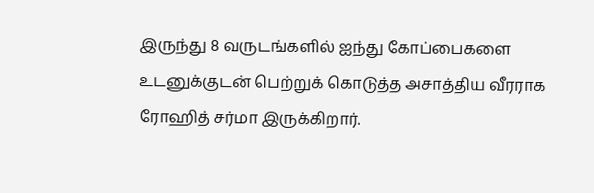இருந்து 8 வருடங்களில் ஐந்து கோப்பைகளை உடனுக்குடன் பெற்றுக் கொடுத்த அசாத்திய வீரராக ரோஹித் சர்மா இருக்கிறார்.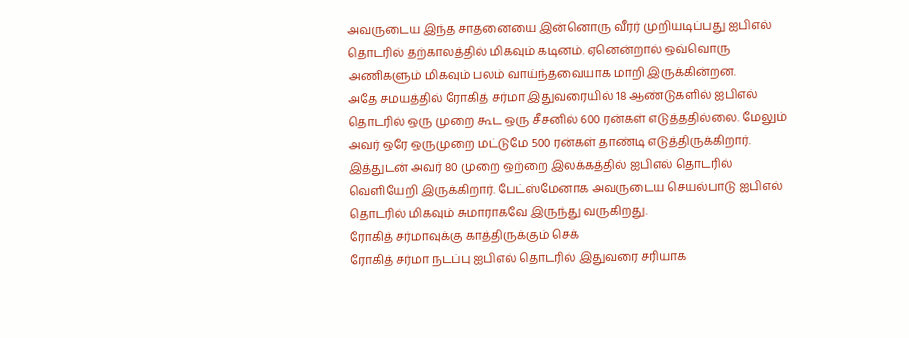அவருடைய இந்த சாதனையை இன்னொரு வீரர் முறியடிப்பது ஐபிஎல் தொடரில் தற்காலத்தில் மிகவும் கடினம். ஏனென்றால் ஒவ்வொரு அணிகளும் மிகவும் பலம் வாய்ந்தவையாக மாறி இருக்கின்றன.
அதே சமயத்தில் ரோகித் சர்மா இதுவரையில் 18 ஆண்டுகளில் ஐபிஎல் தொடரில் ஒரு முறை கூட ஒரு சீசனில் 600 ரன்கள் எடுத்ததில்லை. மேலும் அவர் ஒரே ஒருமுறை மட்டுமே 500 ரன்கள் தாண்டி எடுத்திருக்கிறார். இத்துடன் அவர் 80 முறை ஒற்றை இலக்கத்தில் ஐபிஎல் தொடரில் வெளியேறி இருக்கிறார். பேட்ஸ்மேனாக அவருடைய செயல்பாடு ஐபிஎல் தொடரில் மிகவும் சுமாராகவே இருந்து வருகிறது.
ரோகித் சர்மாவுக்கு காத்திருக்கும் செக்
ரோகித் சர்மா நடப்பு ஐபிஎல் தொடரில் இதுவரை சரியாக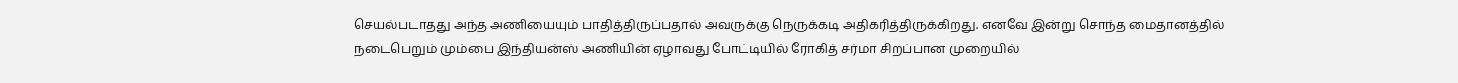செயல்படாதது அந்த அணியையும் பாதித்திருப்பதால் அவருக்கு நெருக்கடி அதிகரித்திருக்கிறது. எனவே இன்று சொந்த மைதானத்தில் நடைபெறும் மும்பை இந்தியன்ஸ் அணியின் ஏழாவது போட்டியில் ரோகித் சர்மா சிறப்பான முறையில்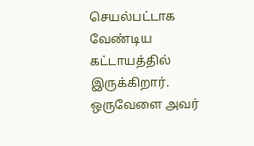செயல்பட்டாக வேண்டிய கட்டாயத்தில் இருக்கிறார். ஒருவேளை அவர்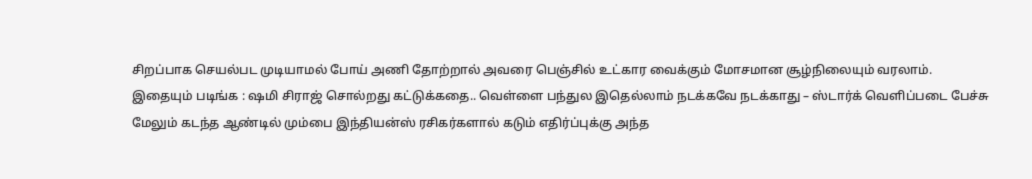சிறப்பாக செயல்பட முடியாமல் போய் அணி தோற்றால் அவரை பெஞ்சில் உட்கார வைக்கும் மோசமான சூழ்நிலையும் வரலாம்.
இதையும் படிங்க : ஷமி சிராஜ் சொல்றது கட்டுக்கதை.. வெள்ளை பந்துல இதெல்லாம் நடக்கவே நடக்காது – ஸ்டார்க் வெளிப்படை பேச்சு
மேலும் கடந்த ஆண்டில் மும்பை இந்தியன்ஸ் ரசிகர்களால் கடும் எதிர்ப்புக்கு அந்த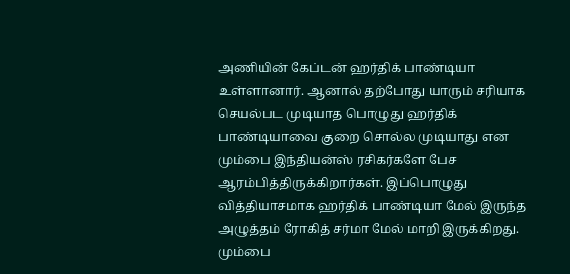அணியின் கேப்டன் ஹர்திக் பாண்டியா உள்ளானார். ஆனால் தற்போது யாரும் சரியாக செயல்பட முடியாத பொழுது ஹர்திக் பாண்டியாவை குறை சொல்ல முடியாது என மும்பை இந்தியன்ஸ் ரசிகர்களே பேச ஆரம்பித்திருக்கிறார்கள். இப்பொழுது வித்தியாசமாக ஹர்திக் பாண்டியா மேல் இருந்த அழுத்தம் ரோகித் சர்மா மேல் மாறி இருக்கிறது. மும்பை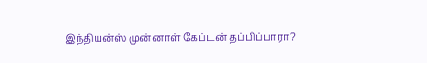இந்தியன்ஸ் முன்னாள் கேப்டன் தப்பிப்பாரா?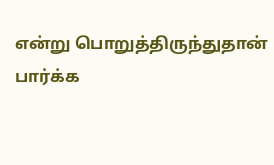என்று பொறுத்திருந்துதான் பார்க்க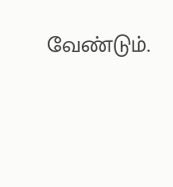வேண்டும்.